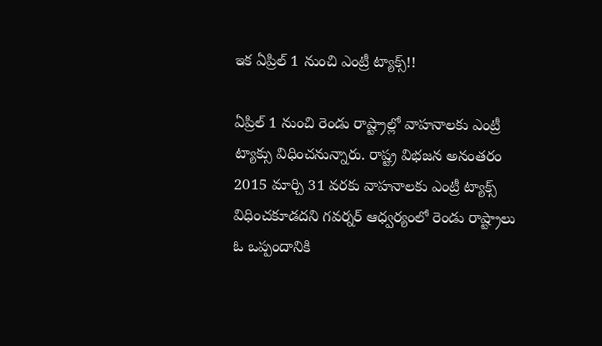ఇక ఏప్రిల్‌ 1 నుంచి ఎంట్రీ ట్యాక్స్‌!!

ఏప్రిల్‌ 1 నుంచి రెండు రాష్ట్రాల్లో వాహనాలకు ఎంట్రీ ట్యాక్సు విధించనున్నారు. రాష్ట్ర విభజన అనంతరం 2015 మార్చి 31 వరకు వాహనాలకు ఎంట్రీ ట్యాక్స్‌ విధించకూడదని గవర్నర్‌ ఆధ్వర్యంలో రెండు రాష్ట్రాలు ఓ ఒప్పందానికి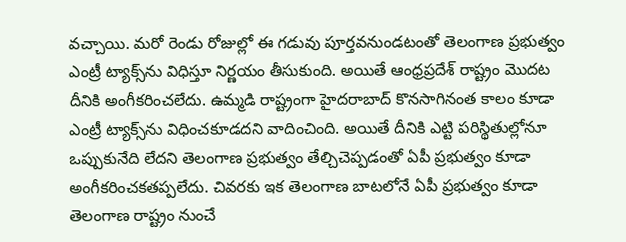వచ్చాయి. మరో రెండు రోజుల్లో ఈ గడువు పూర్తవనుండటంతో తెలంగాణ ప్రభుత్వం ఎంట్రీ ట్యాక్స్‌ను విధిస్తూ నిర్ణయం తీసుకుంది. అయితే ఆంధ్రప్రదేశ్‌ రాష్ట్రం మొదట దీనికి అంగీకరించలేదు. ఉమ్మడి రాష్ట్రంగా హైదరాబాద్‌ కొనసాగినంత కాలం కూడా ఎంట్రీ ట్యాక్స్‌ను విధించకూడదని వాదించింది. అయితే దీనికి ఎట్టి పరిస్థితుల్లోనూ ఒప్పుకునేది లేదని తెలంగాణ ప్రభుత్వం తేల్చిచెప్పడంతో ఏపీ ప్రభుత్వం కూడా అంగీకరించకతప్పలేదు. చివరకు ఇక తెలంగాణ బాటలోనే ఏపీ ప్రభుత్వం కూడా తెలంగాణ రాష్ట్రం నుంచే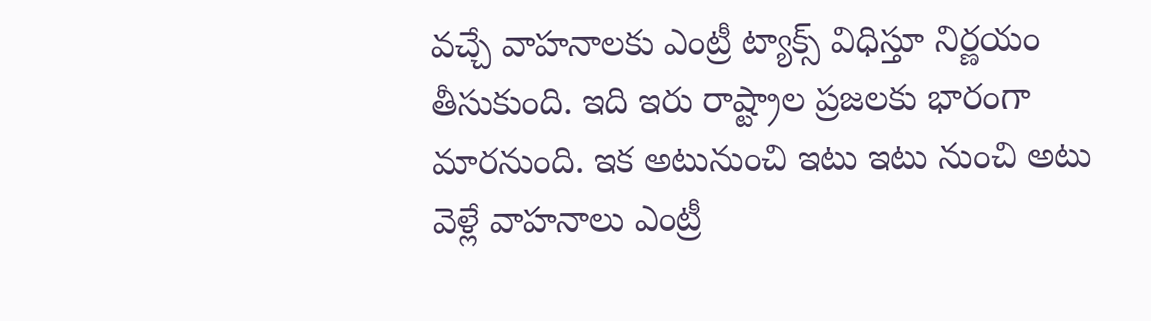వచ్చే వాహనాలకు ఎంట్రీ ట్యాక్స్‌ విధిస్తూ నిర్ణయం తీసుకుంది. ఇది ఇరు రాష్ట్రాల ప్రజలకు భారంగా మారనుంది. ఇక అటునుంచి ఇటు ఇటు నుంచి అటు వెళ్లే వాహనాలు ఎంట్రీ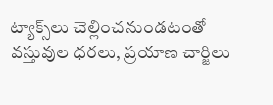ట్యాక్స్‌లు చెల్లించనుండటంతో వస్తువుల ధరలు, ప్రయాణ చార్జిలు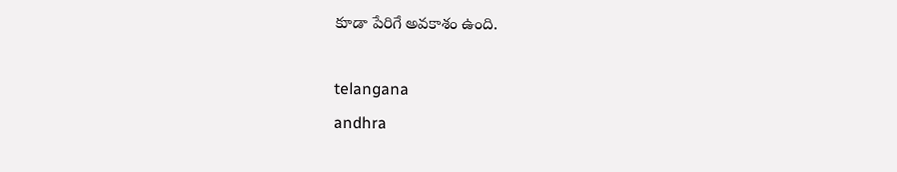కూడా పేరిగే అవకాశం ఉంది.

telangana
andhra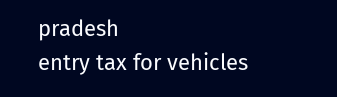pradesh
entry tax for vehicles